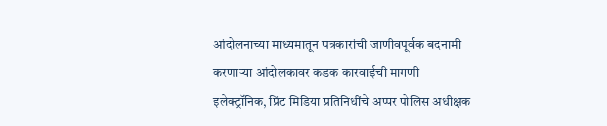आंदोलनाच्या माध्यमातून पत्रकारांची जाणीवपूर्वक बदनामी करणाऱ्या आंदोलकावर कडक कारवाईची मागणी
इलेक्ट्रॉनिक, प्रिंट मिडिया प्रतिनिधींचे अप्पर पोलिस अधीक्षक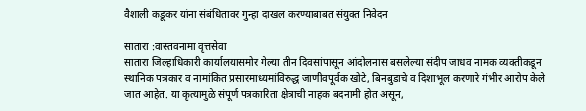वैशाली कडूकर यांना संबंधितावर गुन्हा दाखल करण्याबाबत संयुक्त निवेदन

सातारा :वास्तवनामा वृत्तसेवा
सातारा जिल्हाधिकारी कार्यालयासमोर गेल्या तीन दिवसांपासून आंदोलनास बसलेल्या संदीप जाधव नामक व्यक्तीकडून स्थानिक पत्रकार व नामांकित प्रसारमाध्यमांविरुद्ध जाणीवपूर्वक खोटे, बिनबुडाचे व दिशाभूल करणारे गंभीर आरोप केले जात आहेत. या कृत्यामुळे संपूर्ण पत्रकारिता क्षेत्राची नाहक बदनामी होत असून,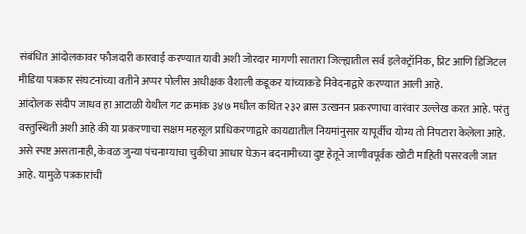संबंधित आंदोलकावर फौजदारी कारवाई करण्यात यावी अशी जोरदार मागणी सातारा जिल्ह्यातील सर्व इलेक्ट्रॉनिक, प्रिंट आणि डिजिटल मीडिया पत्रकार संघटनांच्या वतीने अप्पर पोलीस अधीक्षक वैशाली कडूकर यांच्याकडे निवेदनाद्वारे करण्यात आली आहे.
आंदोलक संदीप जाधव हा आटाळी येथील गट क्रमांक ३४७ मधील कथित २३२ ब्रास उत्खनन प्रकरणाचा वारंवार उल्लेख करत आहे. परंतु वस्तुस्थिती अशी आहे की या प्रकरणाचा सक्षम महसूल प्राधिकरणाद्वारे कायद्यातील नियमांनुसार यापूर्वीच योग्य तो निपटारा केलेला आहे. असे स्पष्ट असतानाही, केवळ जुन्या पंचनाम्याचा चुकीचा आधार घेऊन बदनामीच्या दुष्ट हेतूने जाणीवपूर्वक खोटी माहिती पसरवली जात आहे. यामुळे पत्रकारांची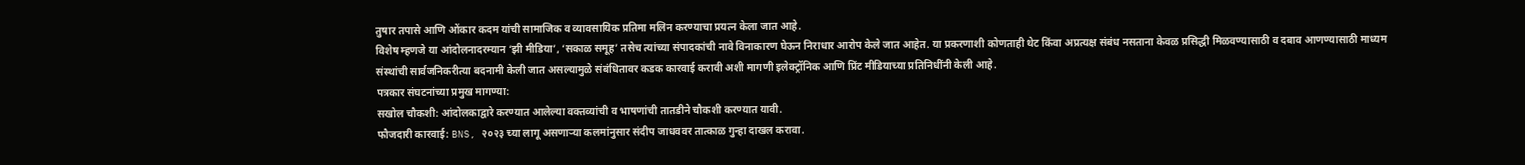तुषार तपासे आणि ओंकार कदम यांची सामाजिक व व्यावसायिक प्रतिमा मलिन करण्याचा प्रयत्न केला जात आहे.
विशेष म्हणजे या आंदोलनादरम्यान ‘झी मीडिया’, ‘सकाळ समूह’ तसेच त्यांच्या संपादकांची नावे विनाकारण घेऊन निराधार आरोप केले जात आहेत. या प्रकरणाशी कोणताही थेट किंवा अप्रत्यक्ष संबंध नसताना केवळ प्रसिद्धी मिळवण्यासाठी व दबाव आणण्यासाठी माध्यम संस्थांची सार्वजनिकरीत्या बदनामी केली जात असल्यामुळे संबंधितावर कडक कारवाई करावी अशी मागणी इलेक्ट्रॉनिक आणि प्रिंट मीडियाच्या प्रतिनिधींनी केली आहे.
पत्रकार संघटनांच्या प्रमुख मागण्या:
सखोल चौकशी: आंदोलकाद्वारे करण्यात आलेल्या वक्तव्यांची व भाषणांची तातडीने चौकशी करण्यात यावी.
फौजदारी कारवाई: BNS, २०२३ च्या लागू असणाऱ्या कलमांनुसार संदीप जाधववर तात्काळ गुन्हा दाखल करावा.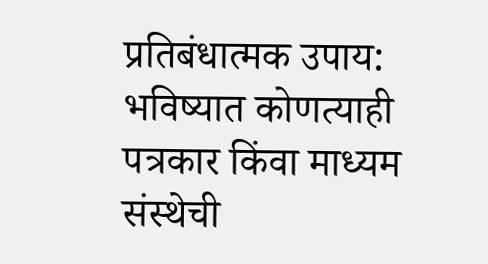प्रतिबंधात्मक उपाय: भविष्यात कोणत्याही पत्रकार किंवा माध्यम संस्थेची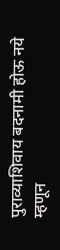पुराव्याशिवाय बदनामी होऊ नये म्हणून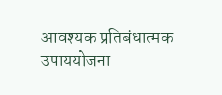आवश्यक प्रतिबंधात्मक उपाययोजना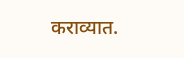कराव्यात.